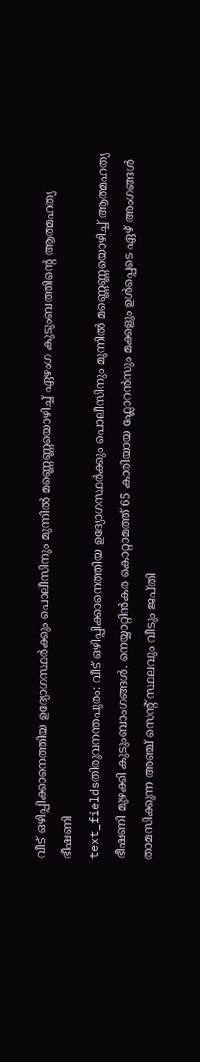വീട് ഒഴിപ്പിക്കാനെത്തിയ ഉദ്യോഗസ്ഥർക്കും പൊലീസിനും മുന്നിൽ മണ്ണെണ്ണയൊഴിച്ച് ഏഴംഗ കുടുംബത്തിന്റെ ആത്മഹത്യ ഭീഷണി
text_fieldsതിരുവനന്തപുരം: വീട് ഒഴിപ്പിക്കാനെത്തിയ ഉദ്യോഗസ്ഥർക്കും പൊലീസിനും മുന്നിൽ മണ്ണെണ്ണയൊഴിച്ച് ആത്മഹത്യ ഭീഷണി മുഴക്കി കുടുംബാംഗങ്ങൾ. നെയ്യാറ്റിൻകര കൊറ്റാമത്ത് 65 കാരിയായ ഫ്ലോറൻസും മക്കളും ഉൾപ്പെടെ ഏഴ് അംഗങ്ങൾ താമസിക്കുന്ന അഞ്ച് സെന്റ് സ്ഥലവും വീടും ജപ്തി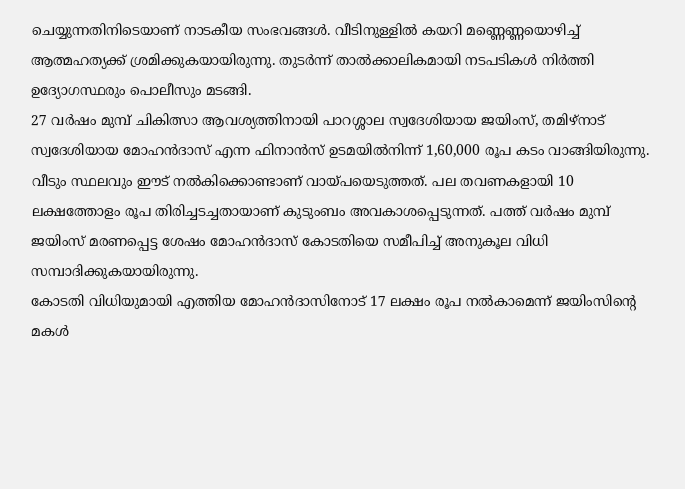ചെയ്യുന്നതിനിടെയാണ് നാടകീയ സംഭവങ്ങൾ. വീടിനുള്ളിൽ കയറി മണ്ണെണ്ണയൊഴിച്ച് ആത്മഹത്യക്ക് ശ്രമിക്കുകയായിരുന്നു. തുടർന്ന് താൽക്കാലികമായി നടപടികൾ നിർത്തി ഉദ്യോഗസ്ഥരും പൊലീസും മടങ്ങി.
27 വർഷം മുമ്പ് ചികിത്സാ ആവശ്യത്തിനായി പാറശ്ശാല സ്വദേശിയായ ജയിംസ്, തമിഴ്നാട് സ്വദേശിയായ മോഹൻദാസ് എന്ന ഫിനാൻസ് ഉടമയിൽനിന്ന് 1,60,000 രൂപ കടം വാങ്ങിയിരുന്നു. വീടും സ്ഥലവും ഈട് നൽകിക്കൊണ്ടാണ് വായ്പയെടുത്തത്. പല തവണകളായി 10 ലക്ഷത്തോളം രൂപ തിരിച്ചടച്ചതായാണ് കുടുംബം അവകാശപ്പെടുന്നത്. പത്ത് വർഷം മുമ്പ് ജയിംസ് മരണപ്പെട്ട ശേഷം മോഹൻദാസ് കോടതിയെ സമീപിച്ച് അനുകൂല വിധി സമ്പാദിക്കുകയായിരുന്നു.
കോടതി വിധിയുമായി എത്തിയ മോഹൻദാസിനോട് 17 ലക്ഷം രൂപ നൽകാമെന്ന് ജയിംസിന്റെ മകൾ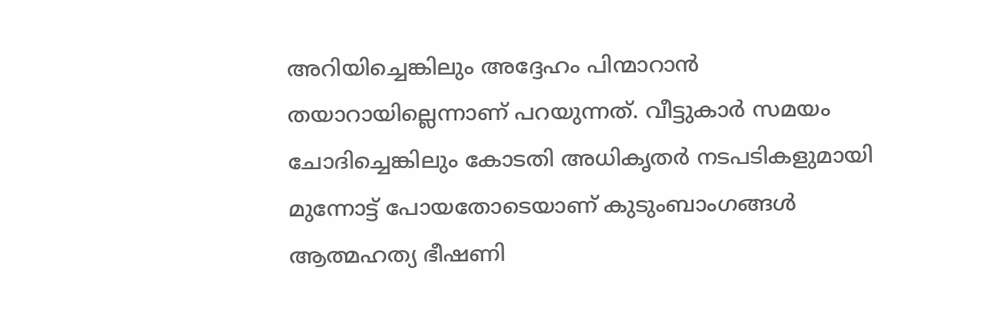അറിയിച്ചെങ്കിലും അദ്ദേഹം പിന്മാറാൻ തയാറായില്ലെന്നാണ് പറയുന്നത്. വീട്ടുകാർ സമയം ചോദിച്ചെങ്കിലും കോടതി അധികൃതർ നടപടികളുമായി മുന്നോട്ട് പോയതോടെയാണ് കുടുംബാംഗങ്ങൾ ആത്മഹത്യ ഭീഷണി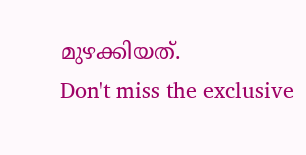മുഴക്കിയത്.
Don't miss the exclusive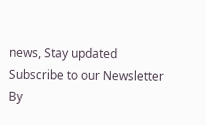news, Stay updated
Subscribe to our Newsletter
By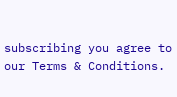subscribing you agree to our Terms & Conditions.